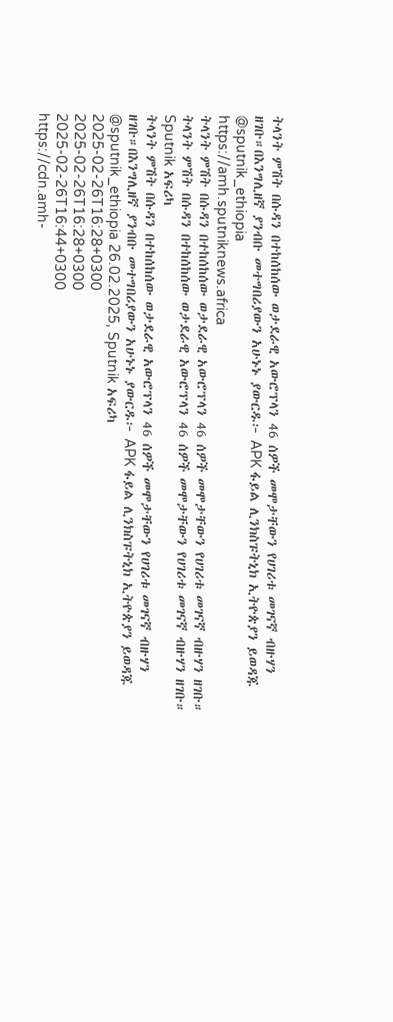ትላንት ምሽት በሱዳን በተከሰከሰው ወታደራዊ አውሮፕላን 46 ሰዎች መሞታቸውን የሀገሪቱ መገናኛ ብዙሃን ዘገቡ።በእንግሊዘኛ ያንብቡ መተግበሪያውን አሁኑኑ ያውርዱ፦ APK ፋይል ሊንክስፑትኒክ ኢትዮጵያን ይወዳጁ @sputnik_ethiopia
https://amh.sputniknews.africa
ትላንት ምሽት በሱዳን በተከሰከሰው ወታደራዊ አውሮፕላን 46 ሰዎች መሞታቸውን የሀገሪቱ መገናኛ ብዙሃን ዘገቡ።
ትላንት ምሽት በሱዳን በተከሰከሰው ወታደራዊ አውሮፕላን 46 ሰዎች መሞታቸውን የሀገሪቱ መገናኛ ብዙሃን ዘገቡ።
Sputnik አፍሪካ
ትላንት ምሽት በሱዳን በተከሰከሰው ወታደራዊ አውሮፕላን 46 ሰዎች መሞታቸውን የሀገሪቱ መገናኛ ብዙሃን ዘገቡ።በእንግሊዘኛ ያንብቡ መተግበሪያውን አሁኑኑ ያውርዱ፦ APK ፋይል ሊንክስፑትኒክ ኢትዮጵያን ይወዳጁ @sputnik_ethiopia 26.02.2025, Sputnik አፍሪካ
2025-02-26T16:28+0300
2025-02-26T16:28+0300
2025-02-26T16:44+0300
https://cdn.amh-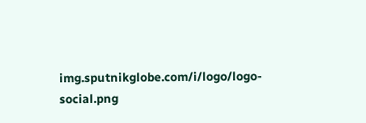img.sputnikglobe.com/i/logo/logo-social.png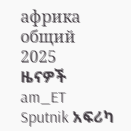африка общий
2025
ዜናዎች
am_ET
Sputnik አፍሪካ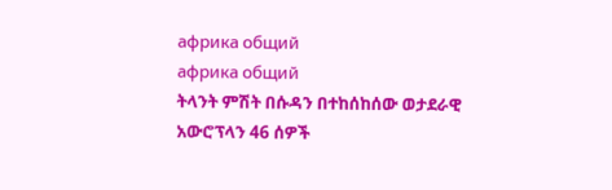африка общий
африка общий
ትላንት ምሽት በሱዳን በተከሰከሰው ወታደራዊ አውሮፕላን 46 ሰዎች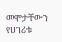መሞታቸውን የሀገሪቱ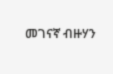መገናኛ ብዙሃን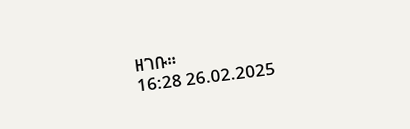ዘገቡ።
16:28 26.02.2025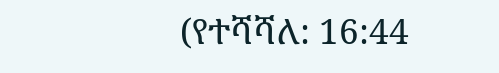(የተሻሻለ: 16:44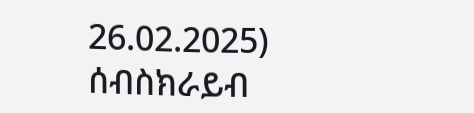26.02.2025)
ሰብስክራይብ